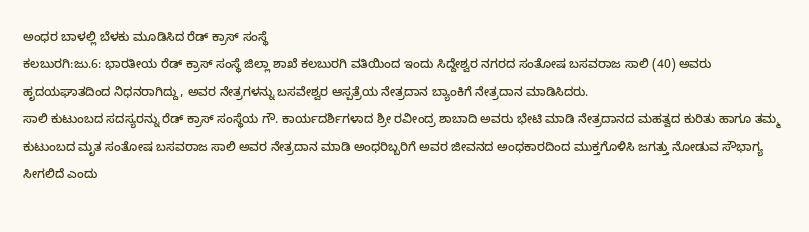ಅಂಧರ ಬಾಳಲ್ಲಿ ಬೆಳಕು ಮೂಡಿಸಿದ ರೆಡ್‌ ಕ್ರಾಸ್‌ ಸಂಸ್ಥೆ
ಕಲಬುರಗಿ:ಜು.6: ಭಾರತೀಯ ರೆಡ್‌ ಕ್ರಾಸ್‌ ಸಂಸ್ಥೆ ಜಿಲ್ಲಾ ಶಾಖೆ ಕಲಬುರಗಿ ವತಿಯಿಂದ ಇಂದು ಸಿದ್ದೇಶ್ವರ ನಗರದ ಸಂತೋಷ ಬಸವರಾಜ ಸಾಲಿ (40) ಅವರು ಹೃದಯಘಾತದಿಂದ ನಿಧನರಾಗಿದ್ದು, ಅವರ ನೇತ್ರಗಳನ್ನು ಬಸವೇಶ್ವರ ಆಸ್ಪತ್ರೆಯ ನೇತ್ರದಾನ ಬ್ಯಾಂಕಿಗೆ ನೇತ್ರದಾನ ಮಾಡಿಸಿದರು.
ಸಾಲಿ ಕುಟುಂಬದ ಸದಸ್ಯರನ್ನು ರೆಡ್‌ ಕ್ರಾಸ್‌ ಸಂಸ್ಥೆಯ ಗೌ. ಕಾರ್ಯದರ್ಶಿಗಳಾದ ಶ್ರೀ ರವೀಂದ್ರ ಶಾಬಾದಿ ಅವರು ಭೇಟಿ ಮಾಡಿ ನೇತ್ರದಾನದ ಮಹತ್ವದ ಕುರಿತು ಹಾಗೂ ತಮ್ಮ ಕುಟುಂಬದ ಮೃತ ಸಂತೋಷ ಬಸವರಾಜ ಸಾಲಿ ಅವರ ನೇತ್ರದಾನ ಮಾಡಿ ಅಂಧರಿಬ್ಬರಿಗೆ ಅವರ ಜೀವನದ ಅಂಧಕಾರದಿಂದ ಮುಕ್ತಗೊಳಿಸಿ ಜಗತ್ತು ನೋಡುವ ಸೌಭಾಗ್ಯ ಸೀಗಲಿದೆ ಎಂದು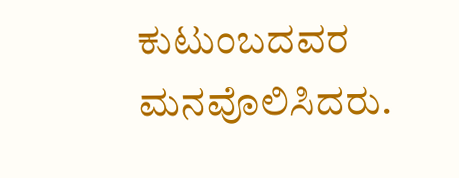ಕುಟುಂಬದವರ ಮನವೊಲಿಸಿದರು.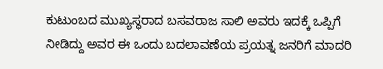ಕುಟುಂಬದ ಮುಖ್ಯಸ್ಥರಾದ ಬಸವರಾಜ ಸಾಲಿ ಅವರು ಇದಕ್ಕೆ ಒಪ್ಪಿಗೆ ನೀಡಿದ್ದು ಅವರ ಈ ಒಂದು ಬದಲಾವಣೆಯ ಪ್ರಯತ್ನ ಜನರಿಗೆ ಮಾದರಿ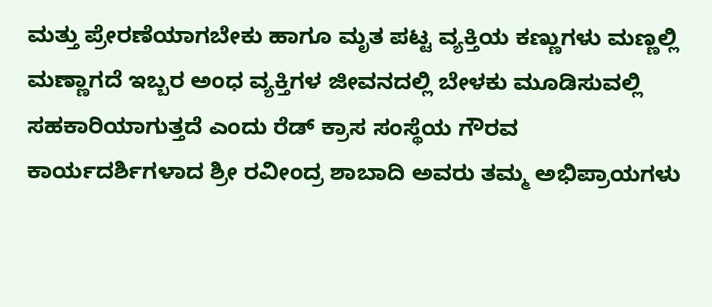ಮತ್ತು ಪ್ರೇರಣೆಯಾಗಬೇಕು ಹಾಗೂ ಮೃತ ಪಟ್ಟ ವ್ಯಕ್ತಿಯ ಕಣ್ಣುಗಳು ಮಣ್ಣಲ್ಲಿ ಮಣ್ಣಾಗದೆ ಇಬ್ಬರ ಅಂಧ ವ್ಯಕ್ತಿಗಳ ಜೀವನದಲ್ಲಿ ಬೇಳಕು ಮೂಡಿಸುವಲ್ಲಿ ಸಹಕಾರಿಯಾಗುತ್ತದೆ ಎಂದು ರೆಡ್ ಕ್ರಾಸ ಸಂಸ್ಥೆಯ ಗೌರವ ಕಾರ್ಯದರ್ಶಿಗಳಾದ ಶ್ರೀ ರವೀಂದ್ರ ಶಾಬಾದಿ ಅವರು ತಮ್ಮ ಅಭಿಪ್ರಾಯಗಳು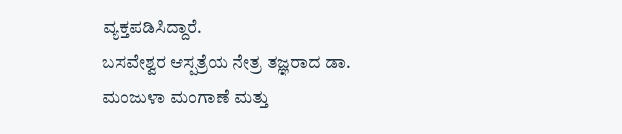ವ್ಯಕ್ತಪಡಿಸಿದ್ದಾರೆ.
ಬಸವೇಶ್ವರ ಆಸ್ಪತ್ರೆಯ ನೇತ್ರ ತಜ್ಞರಾದ ಡಾ. ಮಂಜುಳಾ ಮಂಗಾಣೆ ಮತ್ತು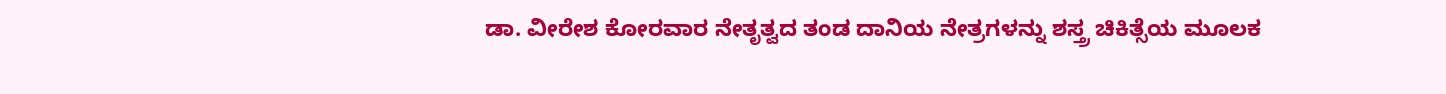ಡಾ. ವೀರೇಶ ಕೋರವಾರ ನೇತೃತ್ವದ ತಂಡ ದಾನಿಯ ನೇತ್ರಗಳನ್ನು ಶಸ್ತ್ರ ಚಿಕಿತ್ಸೆಯ ಮೂಲಕ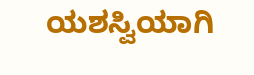ಯಶಸ್ವಿಯಾಗಿ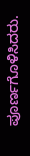ಪೂರ್ಣಗೊಳಿಸಿದರು.